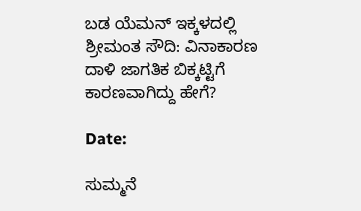ಬಡ ಯೆಮನ್ ಇಕ್ಕಳದಲ್ಲಿ ಶ್ರೀಮಂತ ಸೌದಿ: ವಿನಾಕಾರಣ ದಾಳಿ ಜಾಗತಿಕ ಬಿಕ್ಕಟ್ಟಿಗೆ ಕಾರಣವಾಗಿದ್ದು ಹೇಗೆ?

Date:

ಸುಮ್ಮನೆ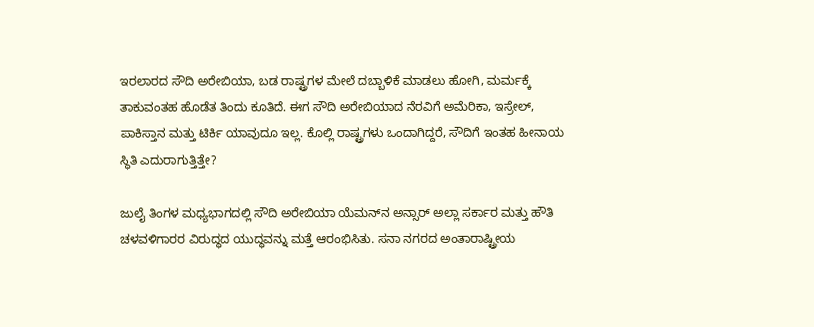ಇರಲಾರದ ಸೌದಿ ಅರೇಬಿಯಾ, ಬಡ ರಾಷ್ಟ್ರಗಳ ಮೇಲೆ ದಬ್ಬಾಳಿಕೆ ಮಾಡಲು ಹೋಗಿ, ಮರ್ಮಕ್ಕೆ ತಾಕುವಂತಹ ಹೊಡೆತ ತಿಂದು ಕೂತಿದೆ. ಈಗ ಸೌದಿ ಅರೇಬಿಯಾದ ನೆರವಿಗೆ ಅಮೆರಿಕಾ, ಇಸ್ರೇಲ್‌, ಪಾಕಿಸ್ತಾನ ಮತ್ತು ಟಿರ್ಕಿ ಯಾವುದೂ ಇಲ್ಲ. ಕೊಲ್ಲಿ ರಾಷ್ಟ್ರಗಳು ಒಂದಾಗಿದ್ದರೆ, ಸೌದಿಗೆ ಇಂತಹ ಹೀನಾಯ ಸ್ಥಿತಿ ಎದುರಾಗುತ್ತಿತ್ತೇ?

ಜುಲೈ ತಿಂಗಳ ಮಧ್ಯಭಾಗದಲ್ಲಿ ಸೌದಿ ಅರೇಬಿಯಾ ಯೆಮನ್‌ನ ಅನ್ಸಾರ್ ಅಲ್ಲಾ ಸರ್ಕಾರ ಮತ್ತು ಹೌತಿ ಚಳವಳಿಗಾರರ ವಿರುದ್ಧದ ಯುದ್ಧವನ್ನು ಮತ್ತೆ ಆರಂಭಿಸಿತು. ಸನಾ ನಗರದ ಅಂತಾರಾಷ್ಟ್ರೀಯ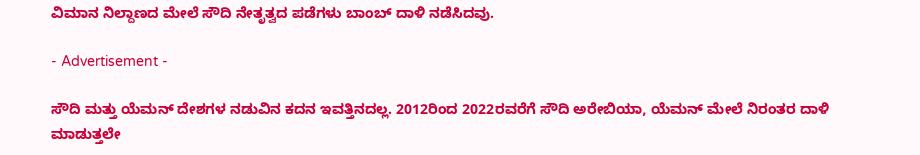ವಿಮಾನ ನಿಲ್ದಾಣದ ಮೇಲೆ ಸೌದಿ ನೇತೃತ್ವದ ಪಡೆಗಳು ಬಾಂಬ್ ದಾಳಿ ನಡೆಸಿದವು.

- Advertisement -

ಸೌದಿ ಮತ್ತು ಯೆಮನ್ ದೇಶಗಳ ನಡುವಿನ ಕದನ ಇವತ್ತಿನದಲ್ಲ. 2012ರಿಂದ 2022ರವರೆಗೆ ಸೌದಿ ಅರೇಬಿಯಾ, ಯೆಮನ್ ಮೇಲೆ ನಿರಂತರ ದಾಳಿ ಮಾಡುತ್ತಲೇ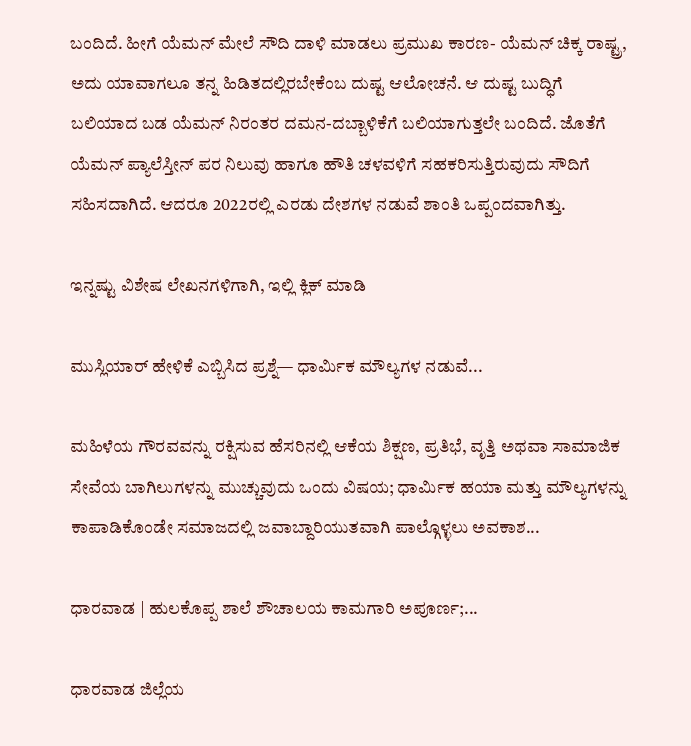ಬಂದಿದೆ. ಹೀಗೆ ಯೆಮನ್ ಮೇಲೆ ಸೌದಿ ದಾಳಿ ಮಾಡಲು ಪ್ರಮುಖ ಕಾರಣ- ಯೆಮನ್ ಚಿಕ್ಕ ರಾಷ್ಟ್ರ, ಅದು ಯಾವಾಗಲೂ ತನ್ನ ಹಿಡಿತದಲ್ಲಿರಬೇಕೆಂಬ ದುಷ್ಟ ಆಲೋಚನೆ. ಆ ದುಷ್ಟ ಬುದ್ಧಿಗೆ ಬಲಿಯಾದ ಬಡ ಯೆಮನ್ ನಿರಂತರ ದಮನ-ದಬ್ಬಾಳಿಕೆಗೆ ಬಲಿಯಾಗುತ್ತಲೇ ಬಂದಿದೆ. ಜೊತೆಗೆ ಯೆಮನ್ ಪ್ಯಾಲೆಸ್ತೀನ್ ಪರ ನಿಲುವು ಹಾಗೂ ಹೌತಿ ಚಳವಳಿಗೆ ಸಹಕರಿಸುತ್ತಿರುವುದು ಸೌದಿಗೆ ಸಹಿಸದಾಗಿದೆ. ಆದರೂ 2022ರಲ್ಲಿ ಎರಡು ದೇಶಗಳ ನಡುವೆ ಶಾಂತಿ ಒಪ್ಪಂದವಾಗಿತ್ತು.

ಇನ್ನಷ್ಟು ವಿಶೇಷ ಲೇಖನಗಳಿಗಾಗಿ, ಇಲ್ಲಿ ಕ್ಲಿಕ್ ಮಾಡಿ

ಮುಸ್ಲಿಯಾರ್ ಹೇಳಿಕೆ ಎಬ್ಬಿಸಿದ ಪ್ರಶ್ನೆ— ಧಾರ್ಮಿಕ ಮೌಲ್ಯಗಳ ನಡುವೆ...

ಮಹಿಳೆಯ ಗೌರವವನ್ನು ರಕ್ಷಿಸುವ ಹೆಸರಿನಲ್ಲಿ ಆಕೆಯ ಶಿಕ್ಷಣ, ಪ್ರತಿಭೆ, ವೃತ್ತಿ ಅಥವಾ ಸಾಮಾಜಿಕ ಸೇವೆಯ ಬಾಗಿಲುಗಳನ್ನು ಮುಚ್ಚುವುದು ಒಂದು ವಿಷಯ; ಧಾರ್ಮಿಕ ಹಯಾ ಮತ್ತು ಮೌಲ್ಯಗಳನ್ನು ಕಾಪಾಡಿಕೊಂಡೇ ಸಮಾಜದಲ್ಲಿ ಜವಾಬ್ದಾರಿಯುತವಾಗಿ ಪಾಲ್ಗೊಳ್ಳಲು ಅವಕಾಶ...

ಧಾರವಾಡ | ಹುಲಕೊಪ್ಪ‌ ಶಾಲೆ ಶೌಚಾಲಯ ಕಾಮಗಾರಿ ಅಪೂರ್ಣ;...

ಧಾರವಾಡ ಜಿಲ್ಲೆಯ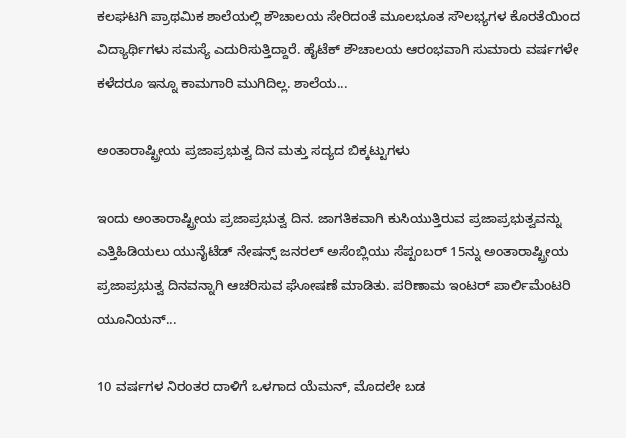ಕಲಘಟಗಿ ಪ್ರಾಥಮಿಕ ಶಾಲೆಯಲ್ಲಿ‌ ಶೌಚಾಲಯ ಸೇರಿದಂತೆ ಮೂಲಭೂತ ಸೌಲಭ್ಯಗಳ ಕೊರತೆಯಿಂದ ವಿದ್ಯಾರ್ಥಿಗಳು ಸಮಸ್ಯೆ ಎದುರಿಸುತ್ತಿದ್ದಾರೆ. ಹೈಟೆಕ್ ಶೌಚಾಲಯ ಆರಂಭವಾಗಿ ಸುಮಾರು ವರ್ಷಗಳೇ ಕಳೆದರೂ ಇನ್ನೂ ಕಾಮಗಾರಿ ಮುಗಿದಿಲ್ಲ. ಶಾಲೆಯ...

ಅಂತಾರಾಷ್ಟ್ರೀಯ ಪ್ರಜಾಪ್ರಭುತ್ವ ದಿನ ಮತ್ತು ಸದ್ಯದ ಬಿಕ್ಕಟ್ಟುಗಳು

ಇಂದು ಅಂತಾರಾಷ್ಟ್ರೀಯ ಪ್ರಜಾಪ್ರಭುತ್ವ ದಿನ. ಜಾಗತಿಕವಾಗಿ ಕುಸಿಯುತ್ತಿರುವ ಪ್ರಜಾಪ್ರಭುತ್ವವನ್ನು ಎತ್ತಿಹಿಡಿಯಲು ಯುನೈಟೆಡ್ ನೇಷನ್ಸ್ ಜನರಲ್ ಅಸೆಂಬ್ಲಿಯು ಸೆಪ್ಟಂಬರ್ 15ನ್ನು ಅಂತಾರಾಷ್ಟ್ರೀಯ ಪ್ರಜಾಪ್ರಭುತ್ವ ದಿನವನ್ನಾಗಿ ಆಚರಿಸುವ ಘೋಷಣೆ ಮಾಡಿತು. ಪರಿಣಾಮ ಇಂಟರ್ ಪಾರ್ಲಿಮೆಂಟರಿ ಯೂನಿಯನ್...

10 ವರ್ಷಗಳ ನಿರಂತರ ದಾಳಿಗೆ ಒಳಗಾದ ಯೆಮನ್, ಮೊದಲೇ ಬಡ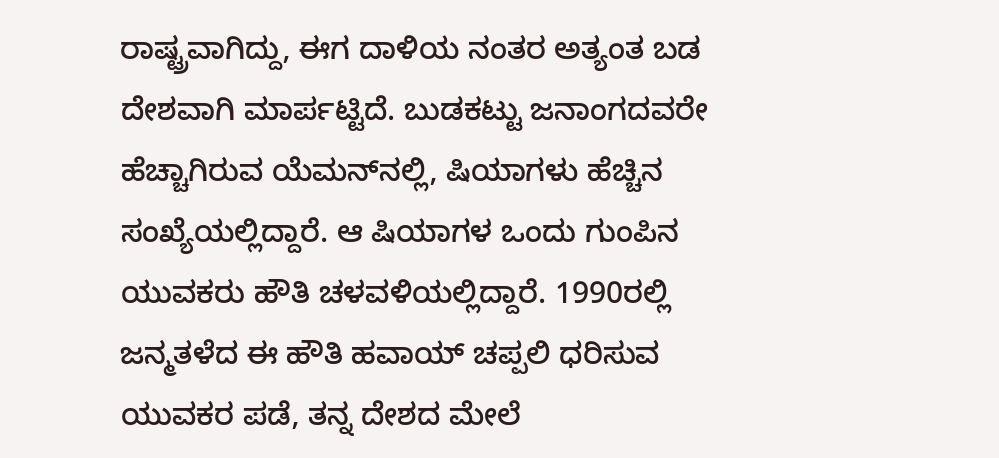ರಾಷ್ಟ್ರವಾಗಿದ್ದು, ಈಗ ದಾಳಿಯ ನಂತರ ಅತ್ಯಂತ ಬಡ ದೇಶವಾಗಿ ಮಾರ್ಪಟ್ಟಿದೆ. ಬುಡಕಟ್ಟು ಜನಾಂಗದವರೇ ಹೆಚ್ಚಾಗಿರುವ ಯೆಮನ್‌ನಲ್ಲಿ, ಷಿಯಾಗಳು ಹೆಚ್ಚಿನ ಸಂಖ್ಯೆಯಲ್ಲಿದ್ದಾರೆ. ಆ ಷಿಯಾಗಳ ಒಂದು ಗುಂಪಿನ ಯುವಕರು ಹೌತಿ ಚಳವಳಿಯಲ್ಲಿದ್ದಾರೆ. 1990ರಲ್ಲಿ ಜನ್ಮತಳೆದ ಈ ಹೌತಿ ಹವಾಯ್ ಚಪ್ಪಲಿ ಧರಿಸುವ ಯುವಕರ ಪಡೆ, ತನ್ನ ದೇಶದ ಮೇಲೆ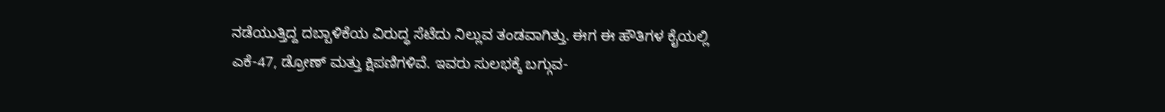ನಡೆಯುತ್ತಿದ್ದ ದಬ್ಬಾಳಿಕೆಯ ವಿರುದ್ಧ ಸೆಟೆದು ನಿಲ್ಲುವ ತಂಡವಾಗಿತ್ತು. ಈಗ ಈ ಹೌತಿಗಳ ಕೈಯಲ್ಲಿ ಎಕೆ-47, ಡ್ರೋಣ್ ಮತ್ತು ಕ್ಷಿಪಣಿಗಳಿವೆ. ಇವರು ಸುಲಭಕ್ಕೆ ಬಗ್ಗುವ-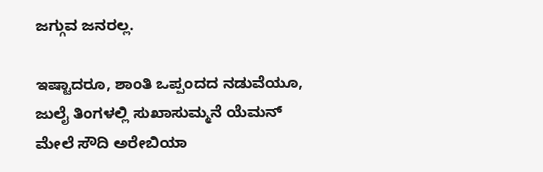ಜಗ್ಗುವ ಜನರಲ್ಲ.

ಇಷ್ಟಾದರೂ, ಶಾಂತಿ ಒಪ್ಪಂದದ ನಡುವೆಯೂ, ಜುಲೈ ತಿಂಗಳಲ್ಲಿ ಸುಖಾಸುಮ್ಮನೆ ಯೆಮನ್ ಮೇಲೆ ಸೌದಿ ಅರೇಬಿಯಾ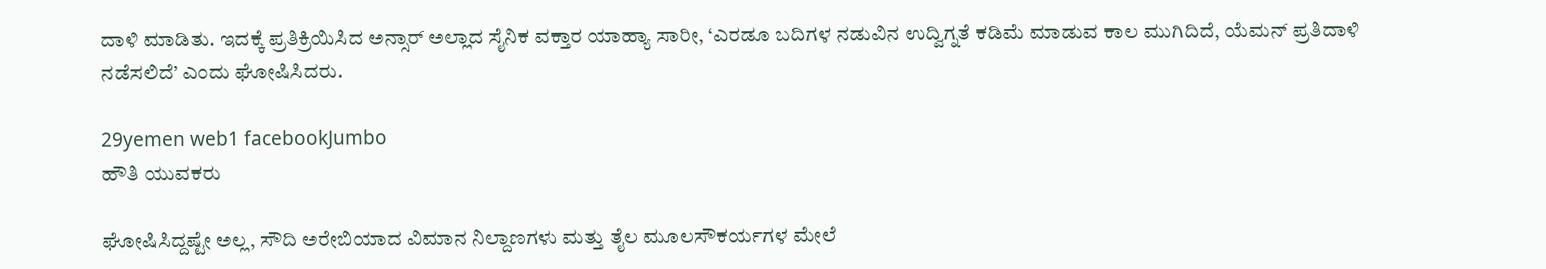ದಾಳಿ ಮಾಡಿತು. ಇದಕ್ಕೆ ಪ್ರತಿಕ್ರಿಯಿಸಿದ ಅನ್ಸಾರ್ ಅಲ್ಲಾದ ಸೈನಿಕ ವಕ್ತಾರ ಯಾಹ್ಯಾ ಸಾರೀ, ‘ಎರಡೂ ಬದಿಗಳ ನಡುವಿನ ಉದ್ವಿಗ್ನತೆ ಕಡಿಮೆ ಮಾಡುವ ಕಾಲ ಮುಗಿದಿದೆ, ಯೆಮನ್ ಪ್ರತಿದಾಳಿ ನಡೆಸಲಿದೆ’ ಎಂದು ಘೋಷಿಸಿದರು.

29yemen web1 facebookJumbo
ಹೌತಿ ಯುವಕರು

ಘೋಷಿಸಿದ್ದಷ್ಟೇ ಅಲ್ಲ, ಸೌದಿ ಅರೇಬಿಯಾದ ವಿಮಾನ ನಿಲ್ದಾಣಗಳು ಮತ್ತು ತೈಲ ಮೂಲಸೌಕರ್ಯಗಳ ಮೇಲೆ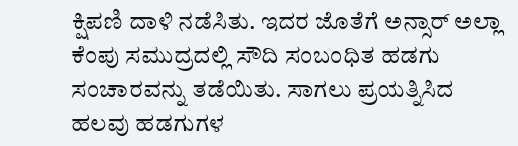ಕ್ಷಿಪಣಿ ದಾಳಿ ನಡೆಸಿತು. ಇದರ ಜೊತೆಗೆ ಅನ್ಸಾರ್ ಅಲ್ಲಾ ಕೆಂಪು ಸಮುದ್ರದಲ್ಲಿ ಸೌದಿ ಸಂಬಂಧಿತ ಹಡಗು ಸಂಚಾರವನ್ನು ತಡೆಯಿತು. ಸಾಗಲು ಪ್ರಯತ್ನಿಸಿದ ಹಲವು ಹಡಗುಗಳ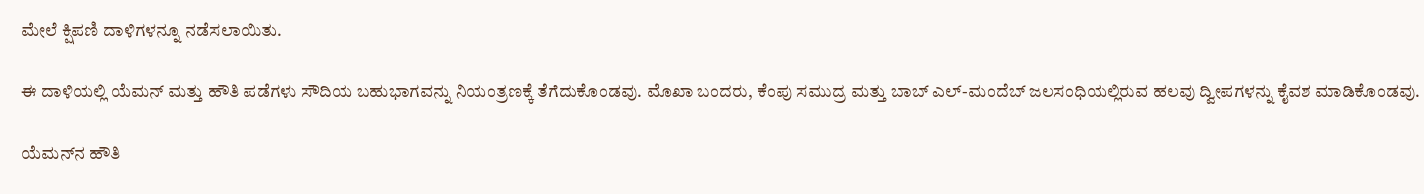ಮೇಲೆ ಕ್ಷಿಪಣಿ ದಾಳಿಗಳನ್ನೂ ನಡೆಸಲಾಯಿತು.

ಈ ದಾಳಿಯಲ್ಲಿ ಯೆಮನ್ ಮತ್ತು ಹೌತಿ ಪಡೆಗಳು ಸೌದಿಯ ಬಹುಭಾಗವನ್ನು ನಿಯಂತ್ರಣಕ್ಕೆ ತೆಗೆದುಕೊಂಡವು. ಮೊಖಾ ಬಂದರು, ಕೆಂಪು ಸಮುದ್ರ ಮತ್ತು ಬಾಬ್ ಎಲ್-ಮಂದೆಬ್ ಜಲಸಂಧಿಯಲ್ಲಿರುವ ಹಲವು ದ್ವೀಪಗಳನ್ನು ಕೈವಶ ಮಾಡಿಕೊಂಡವು.

ಯೆಮನ್‌ನ ಹೌತಿ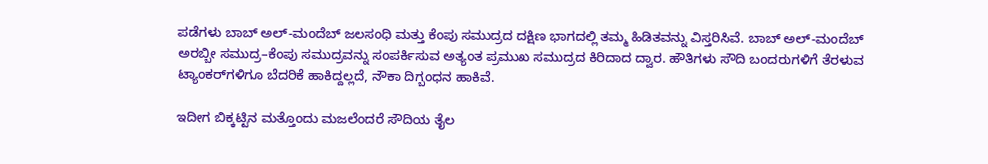ಪಡೆಗಳು ಬಾಬ್ ಅಲ್-ಮಂದೆಬ್ ಜಲಸಂಧಿ ಮತ್ತು ಕೆಂಪು ಸಮುದ್ರದ ದಕ್ಷಿಣ ಭಾಗದಲ್ಲಿ ತಮ್ಮ ಹಿಡಿತವನ್ನು ವಿಸ್ತರಿಸಿವೆ. ಬಾಬ್ ಅಲ್-ಮಂದೆಬ್ ಅರಬ್ಬೀ ಸಮುದ್ರ–ಕೆಂಪು ಸಮುದ್ರವನ್ನು ಸಂಪರ್ಕಿಸುವ ಅತ್ಯಂತ ಪ್ರಮುಖ ಸಮುದ್ರದ ಕಿರಿದಾದ ದ್ವಾರ. ಹೌತಿಗಳು ಸೌದಿ ಬಂದರುಗಳಿಗೆ ತೆರಳುವ ಟ್ಯಾಂಕರ್‌ಗಳಿಗೂ ಬೆದರಿಕೆ ಹಾಕಿದ್ದಲ್ಲದೆ, ನೌಕಾ ದಿಗ್ಬಂಧನ ಹಾಕಿವೆ.

ಇದೀಗ ಬಿಕ್ಕಟ್ಟಿನ ಮತ್ತೊಂದು ಮಜಲೆಂದರೆ ಸೌದಿಯ ತೈಲ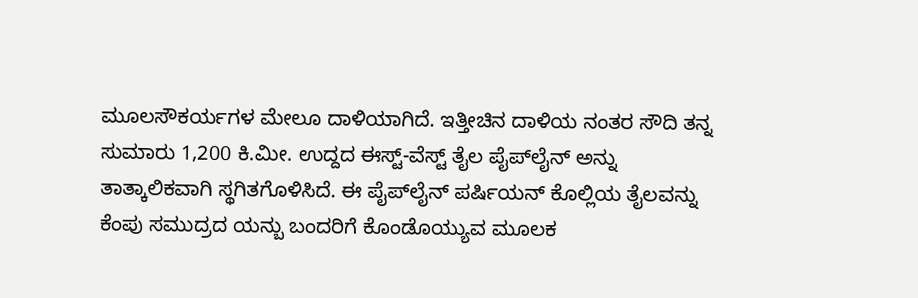ಮೂಲಸೌಕರ್ಯಗಳ ಮೇಲೂ ದಾಳಿಯಾಗಿದೆ. ಇತ್ತೀಚಿನ ದಾಳಿಯ ನಂತರ ಸೌದಿ ತನ್ನ ಸುಮಾರು 1,200 ಕಿ.ಮೀ. ಉದ್ದದ ಈಸ್ಟ್-ವೆಸ್ಟ್ ತೈಲ ಪೈಪ್‌ಲೈನ್ ಅನ್ನು ತಾತ್ಕಾಲಿಕವಾಗಿ ಸ್ಥಗಿತಗೊಳಿಸಿದೆ. ಈ ಪೈಪ್‌ಲೈನ್ ಪರ್ಷಿಯನ್ ಕೊಲ್ಲಿಯ ತೈಲವನ್ನು ಕೆಂಪು ಸಮುದ್ರದ ಯನ್ಬು ಬಂದರಿಗೆ ಕೊಂಡೊಯ್ಯುವ ಮೂಲಕ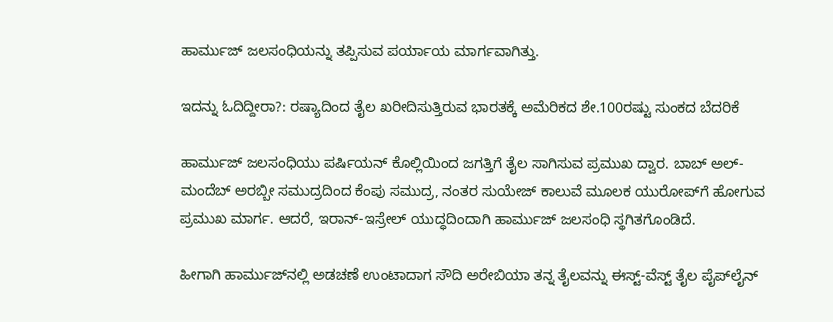ಹಾರ್ಮುಜ್ ಜಲಸಂಧಿಯನ್ನು ತಪ್ಪಿಸುವ ಪರ್ಯಾಯ ಮಾರ್ಗವಾಗಿತ್ತು.

ಇದನ್ನು ಓದಿದ್ದೀರಾ?: ರಷ್ಯಾದಿಂದ ತೈಲ ಖರೀದಿಸುತ್ತಿರುವ ಭಾರತಕ್ಕೆ ಅಮೆರಿಕದ ಶೇ.100ರಷ್ಟು ಸುಂಕದ ಬೆದರಿಕೆ

ಹಾರ್ಮುಜ್ ಜಲಸಂಧಿಯು ಪರ್ಷಿಯನ್ ಕೊಲ್ಲಿಯಿಂದ ಜಗತ್ತಿಗೆ ತೈಲ ಸಾಗಿಸುವ ಪ್ರಮುಖ ದ್ವಾರ. ಬಾಬ್ ಅಲ್-ಮಂದೆಬ್ ಅರಬ್ಬೀ ಸಮುದ್ರದಿಂದ ಕೆಂಪು ಸಮುದ್ರ, ನಂತರ ಸುಯೇಜ್ ಕಾಲುವೆ ಮೂಲಕ ಯುರೋಪ್‌ಗೆ ಹೋಗುವ ಪ್ರಮುಖ ಮಾರ್ಗ. ಆದರೆ, ಇರಾನ್-ಇಸ್ರೇಲ್ ಯುದ್ಧದಿಂದಾಗಿ ಹಾರ್ಮುಜ್ ಜಲಸಂಧಿ ಸ್ಥಗಿತಗೊಂಡಿದೆ.

ಹೀಗಾಗಿ ಹಾರ್ಮುಜ್‌ನಲ್ಲಿ ಅಡಚಣೆ ಉಂಟಾದಾಗ ಸೌದಿ ಅರೇಬಿಯಾ ತನ್ನ ತೈಲವನ್ನು ಈಸ್ಟ್-ವೆಸ್ಟ್ ತೈಲ ಪೈಪ್‌ಲೈನ್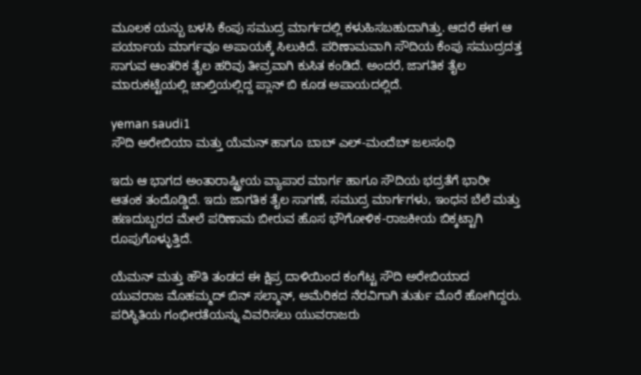ಮೂಲಕ ಯನ್ಬು ಬಳಸಿ ಕೆಂಪು ಸಮುದ್ರ ಮಾರ್ಗದಲ್ಲಿ ಕಳುಹಿಸಬಹುದಾಗಿತ್ತು. ಆದರೆ ಈಗ ಆ ಪರ್ಯಾಯ ಮಾರ್ಗವೂ ಅಪಾಯಕ್ಕೆ ಸಿಲುಕಿದೆ. ಪರಿಣಾಮವಾಗಿ ಸೌದಿಯ ಕೆಂಪು ಸಮುದ್ರದತ್ತ ಸಾಗುವ ಆಂತರಿಕ ತೈಲ ಹರಿವು ತೀವ್ರವಾಗಿ ಕುಸಿತ ಕಂಡಿದೆ. ಅಂದರೆ, ಜಾಗತಿಕ ತೈಲ ಮಾರುಕಟ್ಟೆಯಲ್ಲಿ ಚಾಲ್ತಿಯಲ್ಲಿದ್ದ ಪ್ಲಾನ್ ಬಿ ಕೂಡ ಅಪಾಯದಲ್ಲಿದೆ.

yeman saudi1
ಸೌದಿ ಅರೇಬಿಯಾ ಮತ್ತು ಯೆಮನ್‌ ಹಾಗೂ ಬಾಬ್ ಎಲ್-ಮಂದೆಬ್ ಜಲಸಂಧಿ

ಇದು ಆ ಭಾಗದ ಅಂತಾರಾಷ್ಟ್ರೀಯ ವ್ಯಾಪಾರ ಮಾರ್ಗ ಹಾಗೂ ಸೌದಿಯ ಭದ್ರತೆಗೆ ಭಾರೀ ಆತಂಕ ತಂದೊಡ್ಡಿದೆ. ಇದು ಜಾಗತಿಕ ತೈಲ ಸಾಗಣೆ, ಸಮುದ್ರ ಮಾರ್ಗಗಳು, ಇಂಧನ ಬೆಲೆ ಮತ್ತು ಹಣದುಬ್ಬರದ ಮೇಲೆ ಪರಿಣಾಮ ಬೀರುವ ಹೊಸ ಭೌಗೋಳಿಕ-ರಾಜಕೀಯ ಬಿಕ್ಕಟ್ಟಾಗಿ ರೂಪುಗೊಳ್ಳುತ್ತಿದೆ.

ಯೆಮನ್ ಮತ್ತು ಹೌತಿ ತಂಡದ ಈ ಕ್ಷಿಪ್ರ ದಾಳಿಯಿಂದ ಕಂಗೆಟ್ಟ ಸೌದಿ ಅರೇಬಿಯಾದ ಯುವರಾಜ ಮೊಹಮ್ಮದ್ ಬಿನ್ ಸಲ್ಮಾನ್, ಅಮೆರಿಕದ ನೆರವಿಗಾಗಿ ತುರ್ತು ಮೊರೆ ಹೋಗಿದ್ದರು. ಪರಿಸ್ಥಿತಿಯ ಗಂಭೀರತೆಯನ್ನು ವಿವರಿಸಲು ಯುವರಾಜರು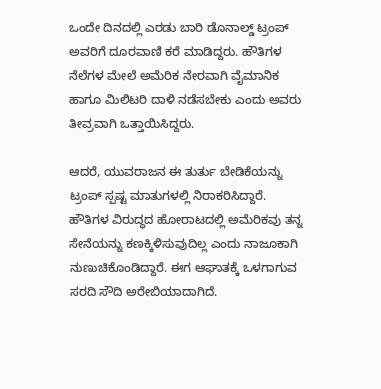ಒಂದೇ ದಿನದಲ್ಲಿ ಎರಡು ಬಾರಿ ಡೊನಾಲ್ಡ್ ಟ್ರಂಪ್ ಅವರಿಗೆ ದೂರವಾಣಿ ಕರೆ ಮಾಡಿದ್ದರು. ಹೌತಿಗಳ ನೆಲೆಗಳ ಮೇಲೆ ಅಮೆರಿಕ ನೇರವಾಗಿ ವೈಮಾನಿಕ ಹಾಗೂ ಮಿಲಿಟರಿ ದಾಳಿ ನಡೆಸಬೇಕು ಎಂದು ಅವರು ತೀವ್ರವಾಗಿ ಒತ್ತಾಯಿಸಿದ್ದರು.

ಆದರೆ, ಯುವರಾಜನ ಈ ತುರ್ತು ಬೇಡಿಕೆಯನ್ನು ಟ್ರಂಪ್ ಸ್ಪಷ್ಟ ಮಾತುಗಳಲ್ಲಿ ನಿರಾಕರಿಸಿದ್ದಾರೆ. ಹೌತಿಗಳ ವಿರುದ್ಧದ ಹೋರಾಟದಲ್ಲಿ ಅಮೆರಿಕವು ತನ್ನ ಸೇನೆಯನ್ನು ಕಣಕ್ಕಿಳಿಸುವುದಿಲ್ಲ ಎಂದು ನಾಜೂಕಾಗಿ ನುಣುಚಿಕೊಂಡಿದ್ದಾರೆ. ಈಗ ಆಘಾತಕ್ಕೆ ಒಳಗಾಗುವ ಸರದಿ ಸೌದಿ ಅರೇಬಿಯಾದಾಗಿದೆ.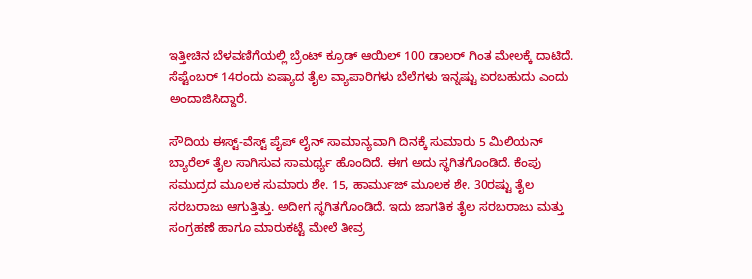ಇತ್ತೀಚಿನ ಬೆಳವಣಿಗೆಯಲ್ಲಿ ಬ್ರೆಂಟ್ ಕ್ರೂಡ್ ಆಯಿಲ್ 100 ಡಾಲರ್ ಗಿಂತ ಮೇಲಕ್ಕೆ ದಾಟಿದೆ. ಸೆಪ್ಟೆಂಬರ್ 14ರಂದು ಏಷ್ಯಾದ ತೈಲ ವ್ಯಾಪಾರಿಗಳು ಬೆಲೆಗಳು ಇನ್ನಷ್ಟು ಏರಬಹುದು ಎಂದು ಅಂದಾಜಿಸಿದ್ದಾರೆ.

ಸೌದಿಯ ಈಸ್ಟ್-ವೆಸ್ಟ್ ಪೈಪ್ ಲೈನ್ ಸಾಮಾನ್ಯವಾಗಿ ದಿನಕ್ಕೆ ಸುಮಾರು 5 ಮಿಲಿಯನ್ ಬ್ಯಾರೆಲ್ ತೈಲ ಸಾಗಿಸುವ ಸಾಮರ್ಥ್ಯ ಹೊಂದಿದೆ. ಈಗ ಅದು ಸ್ಥಗಿತಗೊಂಡಿದೆ. ಕೆಂಪು ಸಮುದ್ರದ ಮೂಲಕ ಸುಮಾರು ಶೇ. 15, ಹಾರ್ಮುಜ್ ಮೂಲಕ ಶೇ. 30ರಷ್ಟು ತೈಲ ಸರಬರಾಜು ಆಗುತ್ತಿತ್ತು. ಅದೀಗ ಸ್ಥಗಿತಗೊಂಡಿದೆ. ಇದು ಜಾಗತಿಕ ತೈಲ ಸರಬರಾಜು ಮತ್ತು ಸಂಗ್ರಹಣೆ ಹಾಗೂ ಮಾರುಕಟ್ಟೆ ಮೇಲೆ ತೀವ್ರ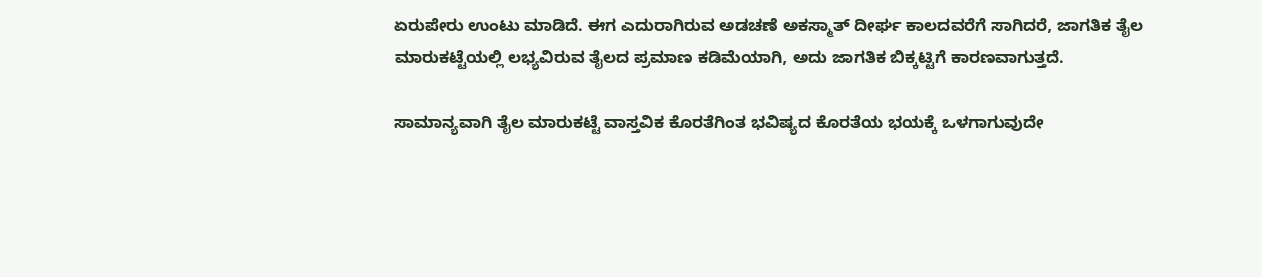ಏರುಪೇರು ಉಂಟು ಮಾಡಿದೆ. ಈಗ ಎದುರಾಗಿರುವ ಅಡಚಣೆ ಅಕಸ್ಮಾತ್ ದೀರ್ಘ ಕಾಲದವರೆಗೆ ಸಾಗಿದರೆ, ಜಾಗತಿಕ ತೈಲ ಮಾರುಕಟ್ಟೆಯಲ್ಲಿ ಲಭ್ಯವಿರುವ ತೈಲದ ಪ್ರಮಾಣ ಕಡಿಮೆಯಾಗಿ, ಅದು ಜಾಗತಿಕ ಬಿಕ್ಕಟ್ಟಿಗೆ ಕಾರಣವಾಗುತ್ತದೆ.

ಸಾಮಾನ್ಯವಾಗಿ ತೈಲ ಮಾರುಕಟ್ಟೆ ವಾಸ್ತವಿಕ ಕೊರತೆಗಿಂತ ಭವಿಷ್ಯದ ಕೊರತೆಯ ಭಯಕ್ಕೆ ಒಳಗಾಗುವುದೇ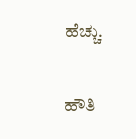ಹೆಚ್ಚು.

ಹೌತಿ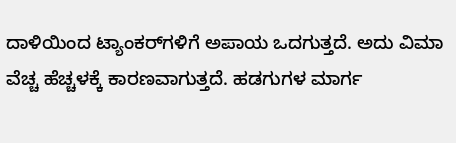ದಾಳಿಯಿಂದ ಟ್ಯಾಂಕರ್‌ಗಳಿಗೆ ಅಪಾಯ ಒದಗುತ್ತದೆ. ಅದು ವಿಮಾ ವೆಚ್ಚ ಹೆಚ್ಚಳಕ್ಕೆ ಕಾರಣವಾಗುತ್ತದೆ. ಹಡಗುಗಳ ಮಾರ್ಗ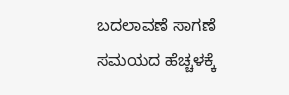ಬದಲಾವಣೆ ಸಾಗಣೆ ಸಮಯದ ಹೆಚ್ಚಳಕ್ಕೆ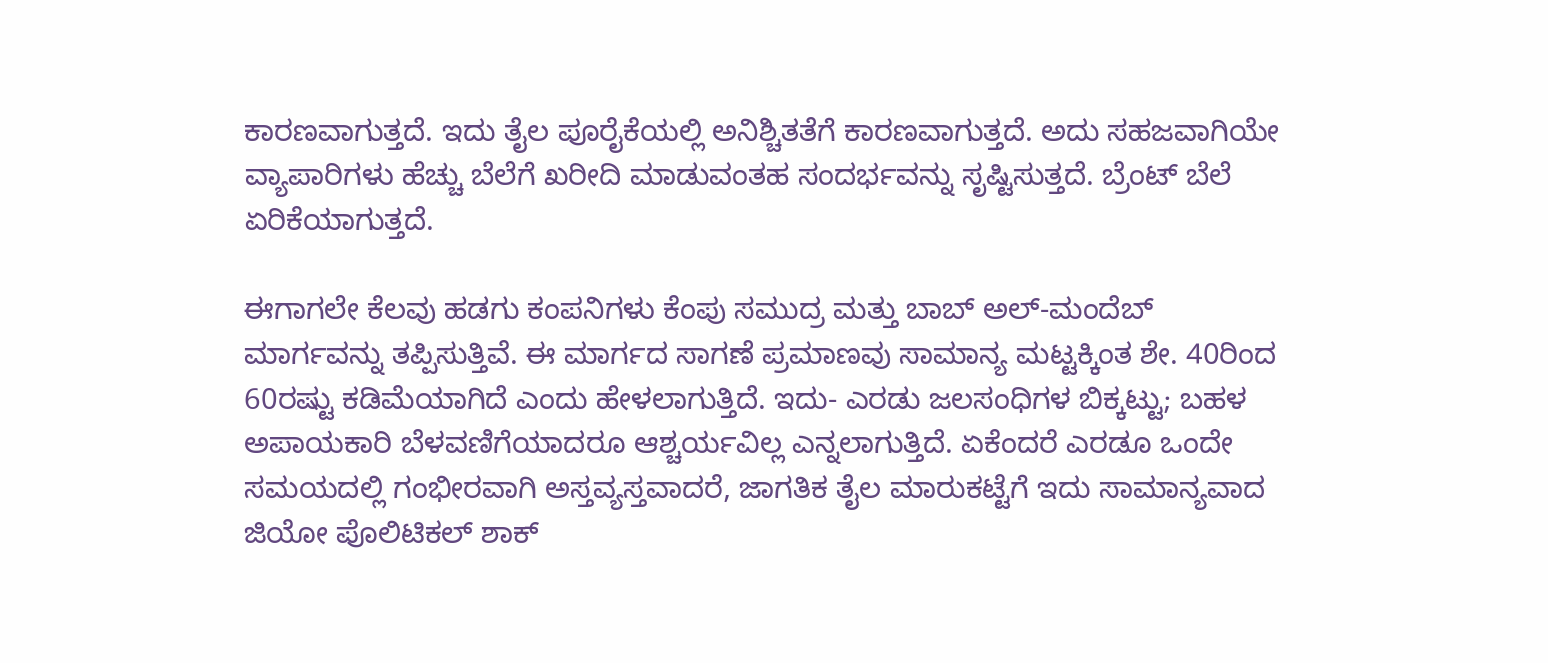ಕಾರಣವಾಗುತ್ತದೆ. ಇದು ತೈಲ ಪೂರೈಕೆಯಲ್ಲಿ ಅನಿಶ್ಚಿತತೆಗೆ ಕಾರಣವಾಗುತ್ತದೆ. ಅದು ಸಹಜವಾಗಿಯೇ ವ್ಯಾಪಾರಿಗಳು ಹೆಚ್ಚು ಬೆಲೆಗೆ ಖರೀದಿ ಮಾಡುವಂತಹ ಸಂದರ್ಭವನ್ನು ಸೃಷ್ಟಿಸುತ್ತದೆ. ಬ್ರೆಂಟ್ ಬೆಲೆ ಏರಿಕೆಯಾಗುತ್ತದೆ.

ಈಗಾಗಲೇ ಕೆಲವು ಹಡಗು ಕಂಪನಿಗಳು ಕೆಂಪು ಸಮುದ್ರ ಮತ್ತು ಬಾಬ್ ಅಲ್-ಮಂದೆಬ್ ಮಾರ್ಗವನ್ನು ತಪ್ಪಿಸುತ್ತಿವೆ. ಈ ಮಾರ್ಗದ ಸಾಗಣೆ ಪ್ರಮಾಣವು ಸಾಮಾನ್ಯ ಮಟ್ಟಕ್ಕಿಂತ ಶೇ. 40ರಿಂದ 60ರಷ್ಟು ಕಡಿಮೆಯಾಗಿದೆ ಎಂದು ಹೇಳಲಾಗುತ್ತಿದೆ. ಇದು- ಎರಡು ಜಲಸಂಧಿಗಳ ಬಿಕ್ಕಟ್ಟು; ಬಹಳ ಅಪಾಯಕಾರಿ ಬೆಳವಣಿಗೆಯಾದರೂ ಆಶ್ಚರ್ಯವಿಲ್ಲ ಎನ್ನಲಾಗುತ್ತಿದೆ. ಏಕೆಂದರೆ ಎರಡೂ ಒಂದೇ ಸಮಯದಲ್ಲಿ ಗಂಭೀರವಾಗಿ ಅಸ್ತವ್ಯಸ್ತವಾದರೆ, ಜಾಗತಿಕ ತೈಲ ಮಾರುಕಟ್ಟೆಗೆ ಇದು ಸಾಮಾನ್ಯವಾದ ಜಿಯೋ ಪೊಲಿಟಿಕಲ್ ಶಾಕ್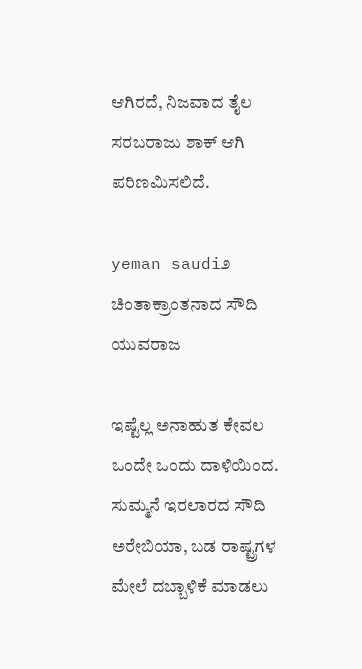ಆಗಿರದೆ, ನಿಜವಾದ ತೈಲ ಸರಬರಾಜು ಶಾಕ್ ಆಗಿ ಪರಿಣಮಿಸಲಿದೆ.

yeman saudi೨
ಚಿಂತಾಕ್ರಾಂತನಾದ ಸೌದಿ ಯುವರಾಜ

ಇಷ್ಟೆಲ್ಲ ಅನಾಹುತ ಕೇವಲ ಒಂದೇ ಒಂದು ದಾಳಿಯಿಂದ. ಸುಮ್ಮನೆ ಇರಲಾರದ ಸೌದಿ ಅರೇಬಿಯಾ, ಬಡ ರಾಷ್ಟ್ರಗಳ ಮೇಲೆ ದಬ್ಬಾಳಿಕೆ ಮಾಡಲು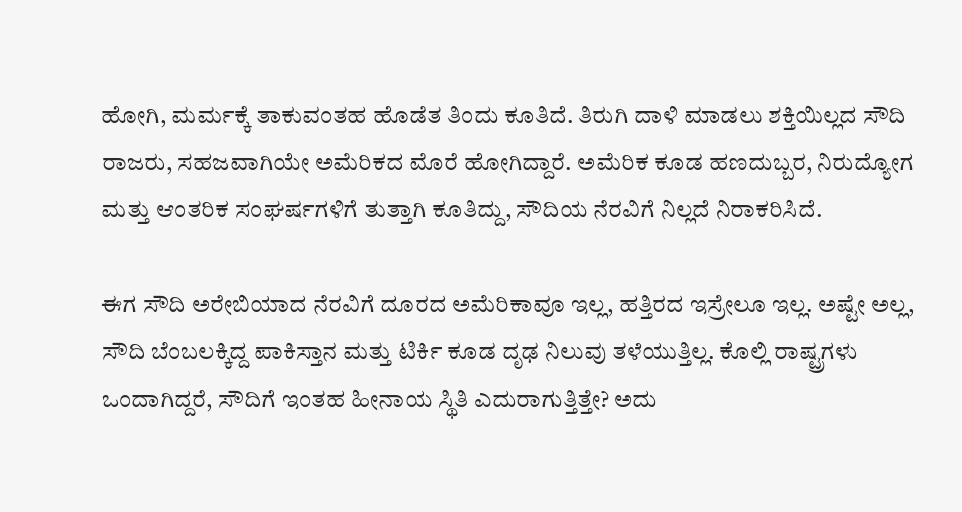ಹೋಗಿ, ಮರ್ಮಕ್ಕೆ ತಾಕುವಂತಹ ಹೊಡೆತ ತಿಂದು ಕೂತಿದೆ. ತಿರುಗಿ ದಾಳಿ ಮಾಡಲು ಶಕ್ತಿಯಿಲ್ಲದ ಸೌದಿ ರಾಜರು, ಸಹಜವಾಗಿಯೇ ಅಮೆರಿಕದ ಮೊರೆ ಹೋಗಿದ್ದಾರೆ. ಅಮೆರಿಕ ಕೂಡ ಹಣದುಬ್ಬರ, ನಿರುದ್ಯೋಗ ಮತ್ತು ಆಂತರಿಕ ಸಂಘರ್ಷಗಳಿಗೆ ತುತ್ತಾಗಿ ಕೂತಿದ್ದು, ಸೌದಿಯ ನೆರವಿಗೆ ನಿಲ್ಲದೆ ನಿರಾಕರಿಸಿದೆ.

ಈಗ ಸೌದಿ ಅರೇಬಿಯಾದ ನೆರವಿಗೆ ದೂರದ ಅಮೆರಿಕಾವೂ ಇಲ್ಲ, ಹತ್ತಿರದ ಇಸ್ರೇಲೂ ಇಲ್ಲ. ಅಷ್ಟೇ ಅಲ್ಲ, ಸೌದಿ ಬೆಂಬಲಕ್ಕಿದ್ದ ಪಾಕಿಸ್ತಾನ ಮತ್ತು ಟಿರ್ಕಿ ಕೂಡ ದೃಢ ನಿಲುವು ತಳೆಯುತ್ತಿಲ್ಲ. ಕೊಲ್ಲಿ ರಾಷ್ಟ್ರಗಳು ಒಂದಾಗಿದ್ದರೆ, ಸೌದಿಗೆ ಇಂತಹ ಹೀನಾಯ ಸ್ಥಿತಿ ಎದುರಾಗುತ್ತಿತ್ತೇ? ಅದು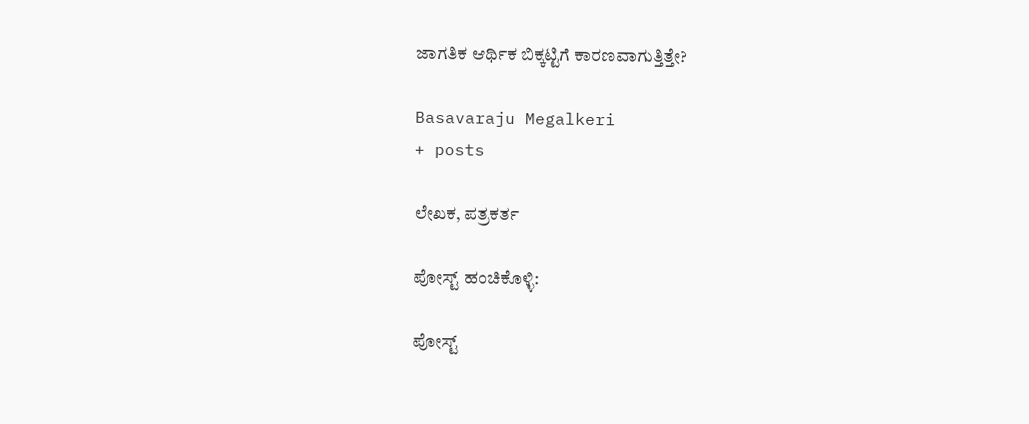ಜಾಗತಿಕ ಆರ್ಥಿಕ ಬಿಕ್ಕಟ್ಟಿಗೆ ಕಾರಣವಾಗುತ್ತಿತ್ತೇ?

Basavaraju Megalkeri
+ posts

ಲೇಖಕ, ಪತ್ರಕರ್ತ

ಪೋಸ್ಟ್ ಹಂಚಿಕೊಳ್ಳಿ:

ಪೋಸ್ಟ್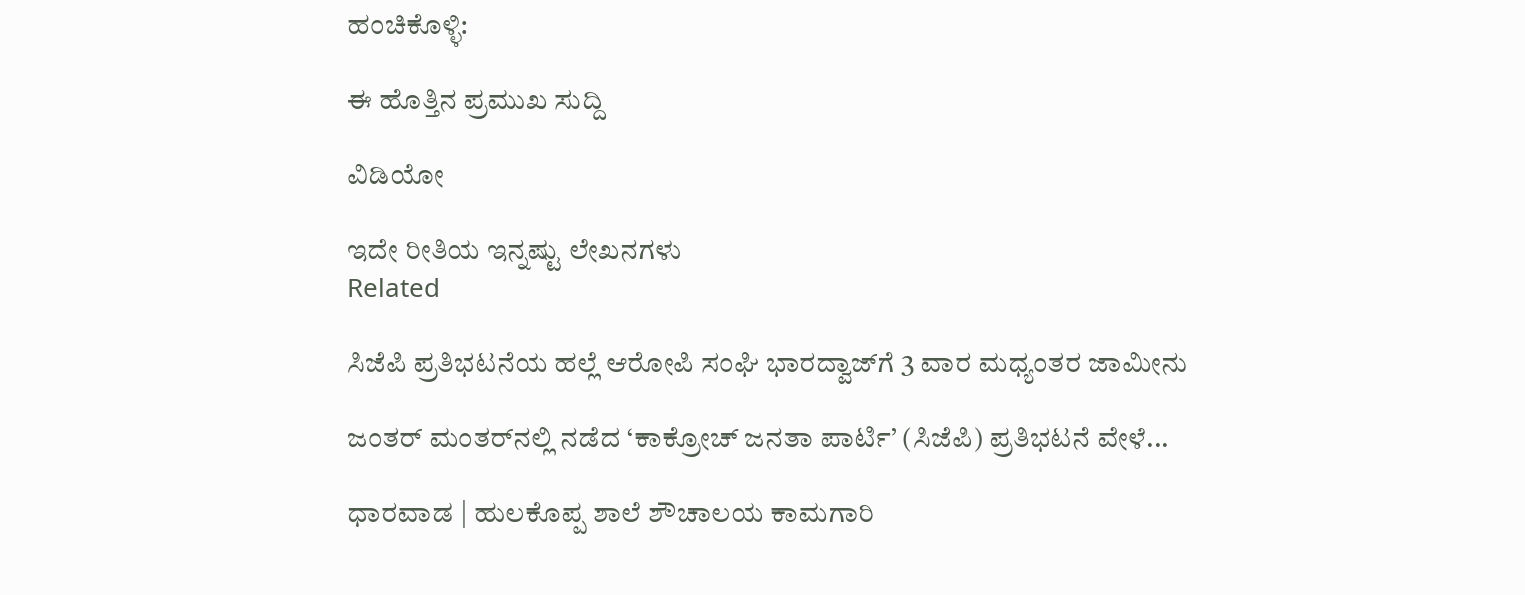ಹಂಚಿಕೊಳ್ಳಿ:

ಈ ಹೊತ್ತಿನ ಪ್ರಮುಖ ಸುದ್ದಿ

ವಿಡಿಯೋ

ಇದೇ ರೀತಿಯ ಇನ್ನಷ್ಟು ಲೇಖನಗಳು
Related

ಸಿಜೆಪಿ ಪ್ರತಿಭಟನೆಯ ಹಲ್ಲೆ ಆರೋಪಿ ಸಂಘಿ ಭಾರದ್ವಾಜ್‌ಗೆ 3 ವಾರ ಮಧ್ಯಂತರ ಜಾಮೀನು

ಜಂತರ್‌ ಮಂತರ್‌ನಲ್ಲಿ ನಡೆದ ‘ಕಾಕ್ರೋಚ್ ಜನತಾ ಪಾರ್ಟಿ’ (ಸಿಜೆಪಿ) ಪ್ರತಿಭಟನೆ ವೇಳೆ...

ಧಾರವಾಡ | ಹುಲಕೊಪ್ಪ‌ ಶಾಲೆ ಶೌಚಾಲಯ ಕಾಮಗಾರಿ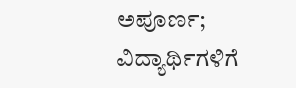ಅಪೂರ್ಣ; ವಿದ್ಯಾರ್ಥಿಗಳಿಗೆ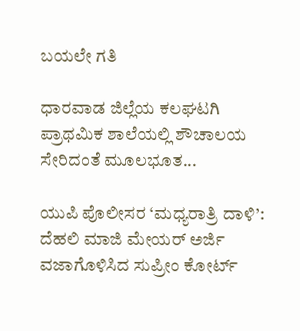ಬಯಲೇ ಗತಿ

ಧಾರವಾಡ ಜಿಲ್ಲೆಯ ಕಲಘಟಗಿ ಪ್ರಾಥಮಿಕ ಶಾಲೆಯಲ್ಲಿ‌ ಶೌಚಾಲಯ ಸೇರಿದಂತೆ ಮೂಲಭೂತ...

ಯುಪಿ ಪೊಲೀಸರ ‘ಮಧ್ಯರಾತ್ರಿ ದಾಳಿ’: ದೆಹಲಿ ಮಾಜಿ ಮೇಯರ್ ಅರ್ಜಿ ವಜಾಗೊಳಿಸಿದ ಸುಪ್ರೀಂ ಕೋರ್ಟ್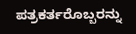ಪತ್ರಕರ್ತರೊಬ್ಬರನ್ನು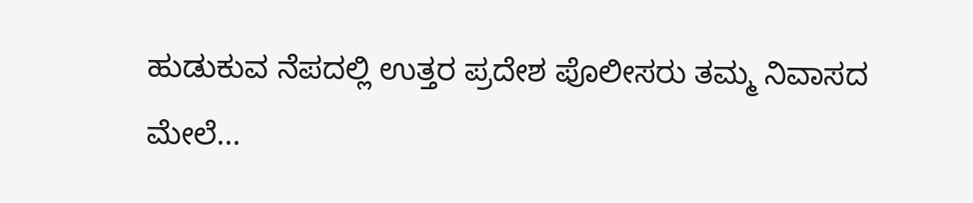ಹುಡುಕುವ ನೆಪದಲ್ಲಿ ಉತ್ತರ ಪ್ರದೇಶ ಪೊಲೀಸರು ತಮ್ಮ ನಿವಾಸದ ಮೇಲೆ...